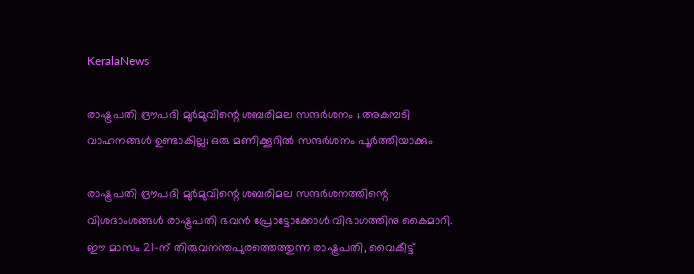KeralaNews

രാഷ്ട്രപതി ദ്രൗപദി മുര്‍മുവിന്റെ ശബരിമല സന്ദര്‍ശനം ; അകമ്പടി വാഹനങ്ങള്‍ ഉണ്ടാകില്ല; ഒരു മണിക്കൂറില്‍ സന്ദര്‍ശനം പൂര്‍ത്തിയാക്കും

രാഷ്ട്രപതി ദ്രൗപദി മുര്‍മുവിന്റെ ശബരിമല സന്ദര്‍ശനത്തിന്റെ വിശദാംശങ്ങള്‍ രാഷ്ട്രപതി ഭവന്‍ പ്രോട്ടോക്കോള്‍ വിഭാഗത്തിനു കൈമാറി. ഈ മാസം 21-ന് തിരുവനന്തപുരത്തെത്തുന്ന രാഷ്ട്രപതി, വൈകീട്ട്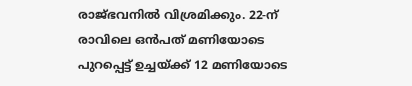രാജ്ഭവനില്‍ വിശ്രമിക്കും. 22-ന് രാവിലെ ഒന്‍പത് മണിയോടെ പുറപ്പെട്ട് ഉച്ചയ്ക്ക് 12 മണിയോടെ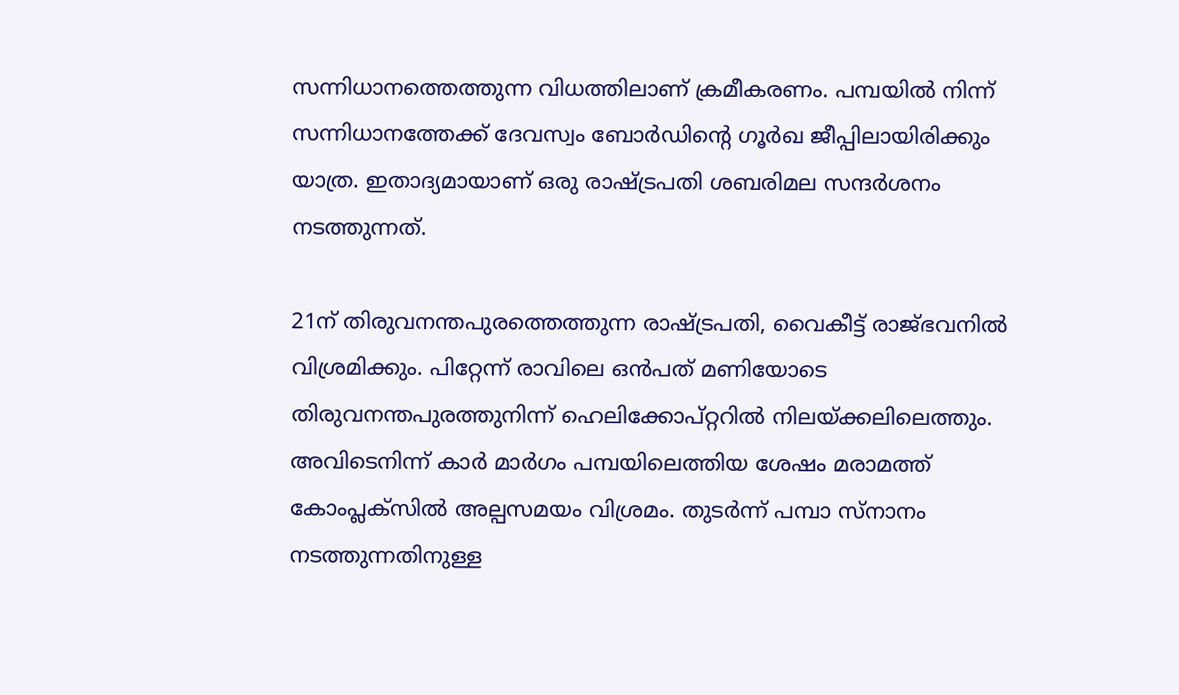സന്നിധാനത്തെത്തുന്ന വിധത്തിലാണ് ക്രമീകരണം. പമ്പയില്‍ നിന്ന് സന്നിധാനത്തേക്ക് ദേവസ്വം ബോര്‍ഡിന്റെ ഗൂര്‍ഖ ജീപ്പിലായിരിക്കും യാത്ര. ഇതാദ്യമായാണ് ഒരു രാഷ്ട്രപതി ശബരിമല സന്ദര്‍ശനം നടത്തുന്നത്.

21ന് തിരുവനന്തപുരത്തെത്തുന്ന രാഷ്ട്രപതി, വൈകീട്ട് രാജ്ഭവനില്‍ വിശ്രമിക്കും. പിറ്റേന്ന് രാവിലെ ഒന്‍പത് മണിയോടെ തിരുവനന്തപുരത്തുനിന്ന് ഹെലിക്കോപ്റ്ററില്‍ നിലയ്ക്കലിലെത്തും. അവിടെനിന്ന് കാര്‍ മാര്‍ഗം പമ്പയിലെത്തിയ ശേഷം മരാമത്ത് കോംപ്ലക്സില്‍ അല്പസമയം വിശ്രമം. തുടര്‍ന്ന് പമ്പാ സ്നാനം നടത്തുന്നതിനുള്ള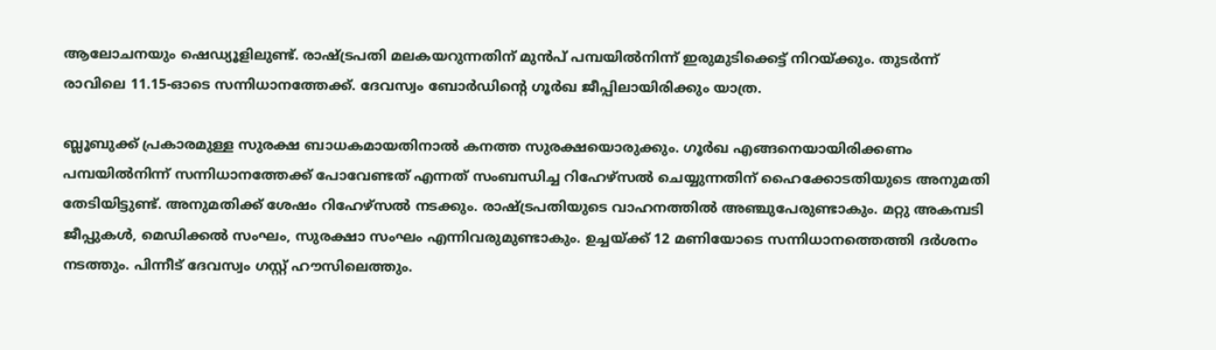ആലോചനയും ഷെഡ്യൂളിലുണ്ട്. രാഷ്ട്രപതി മലകയറുന്നതിന് മുന്‍പ് പമ്പയില്‍നിന്ന് ഇരുമുടിക്കെട്ട് നിറയ്ക്കും. തുടര്‍ന്ന് രാവിലെ 11.15-ഓടെ സന്നിധാനത്തേക്ക്. ദേവസ്വം ബോര്‍ഡിന്റെ ഗൂര്‍ഖ ജീപ്പിലായിരിക്കും യാത്ര.

ബ്ലൂബുക്ക് പ്രകാരമുള്ള സുരക്ഷ ബാധകമായതിനാല്‍ കനത്ത സുരക്ഷയൊരുക്കും. ഗൂര്‍ഖ എങ്ങനെയായിരിക്കണം പമ്പയില്‍നിന്ന് സന്നിധാനത്തേക്ക് പോവേണ്ടത് എന്നത് സംബന്ധിച്ച റിഹേഴ്സല്‍ ചെയ്യുന്നതിന് ഹൈക്കോടതിയുടെ അനുമതി തേടിയിട്ടുണ്ട്. അനുമതിക്ക് ശേഷം റിഹേഴ്സല്‍ നടക്കും. രാഷ്ട്രപതിയുടെ വാഹനത്തില്‍ അഞ്ചുപേരുണ്ടാകും. മറ്റു അകമ്പടി ജീപ്പുകള്‍, മെഡിക്കല്‍ സംഘം, സുരക്ഷാ സംഘം എന്നിവരുമുണ്ടാകും. ഉച്ചയ്ക്ക് 12 മണിയോടെ സന്നിധാനത്തെത്തി ദര്‍ശനം നടത്തും. പിന്നീട് ദേവസ്വം ഗസ്റ്റ് ഹൗസിലെത്തും.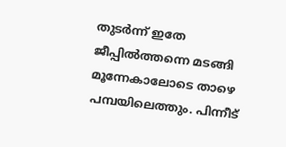തുടര്‍ന്ന് ഇതേ ജീപ്പില്‍ത്തന്നെ മടങ്ങി മൂന്നേകാലോടെ താഴെ പമ്പയിലെത്തും. പിന്നീട്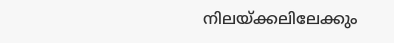നിലയ്ക്കലിലേക്കും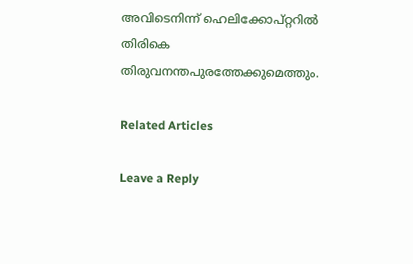അവിടെനിന്ന് ഹെലിക്കോപ്റ്ററില്‍ തിരികെ തിരുവനന്തപുരത്തേക്കുമെത്തും.

Related Articles

Leave a Reply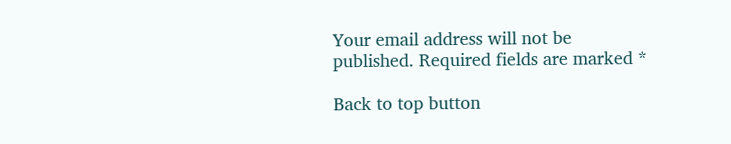Your email address will not be published. Required fields are marked *

Back to top button